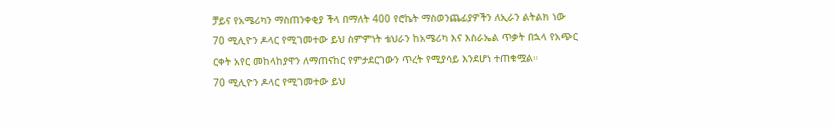ቻይና የአሜሪካን ማስጠንቀቂያ ችላ በማለት 400 የሮኬት ማስወንጨፊያዎችን ለኢራን ልትልክ ነው
70 ሚሊዮን ዶላር የሚገመተው ይህ ስምምነት ቴህራን ከአሜሪካ እና እስራኤል ጥቃት በኋላ የአጭር ርቀት አየር መከላከያዋን ለማጠናከር የምታደርገውን ጥረት የሚያሳይ እንደሆነ ተጠቁሟል።
70 ሚሊዮን ዶላር የሚገመተው ይህ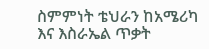ስምምነት ቴህራን ከአሜሪካ እና እስራኤል ጥቃት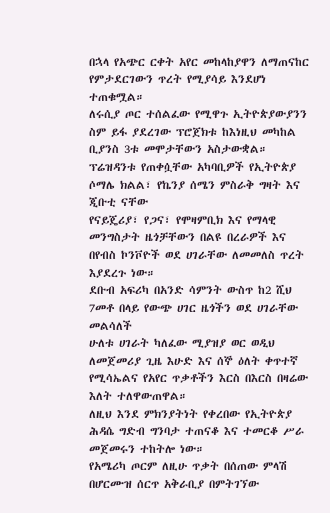በኋላ የአጭር ርቀት አየር መከላከያዋን ለማጠናከር የምታደርገውን ጥረት የሚያሳይ እንደሆነ ተጠቁሟል።
ለሩሲያ ጦር ተሰልፈው የሚዋጉ ኢትዮጵያውያንን ስም ይፋ ያደረገው ፕሮጀክቱ ከእነዚህ መካከል ቢያንስ 3ቱ መሞታቸውን አስታውቋል።
ፕሬዝዳንቱ የጠቀሷቸው አካባቢዎች የኢትዮጵያ ሶማሌ ክልል፣ የኬንያ ሰሜን ምስራቅ ግዛት እና ጂቡቲ ናቸው
የናይጄሪያ፣ የጋና፣ የሞዛምቢክ እና የማላዊ መንግስታት ዜጎቻቸውን በልዩ በረራዎች እና በየብስ ኮንቮዮች ወደ ሀገራቸው ለመመለስ ጥረት እያደረጉ ነው።
ደቡብ አፍሪካ በአንድ ሳምንት ውስጥ ከ2 ሺህ 7መቶ በላይ የውጭ ሀገር ዜጎችን ወደ ሀገራቸው መልሳለች
ሁለቱ ሀገራት ካለፈው ሚያዝያ ወር ወዲህ ለመጀመሪያ ጊዜ እሁድ እና ሰኞ ዕለት ቀጥተኛ የሚሳኤልና የአየር ጥቃቶችን እርስ በእርስ በዛሬው እለት ተለዋውጠዋል።
ለዚህ እንደ ምክንያትነት የቀረበው የኢትዮጵያ ሕዳሴ ግድብ ግንባታ ተጠናቆ እና ተመርቆ ሥራ መጀመሩን ተከትሎ ነው።
የአሜሪካ ጦርም ለዚሁ ጥቃት በሰጠው ምላሽ በሆርሙዝ ሰርጥ አቅራቢያ በምትገኘው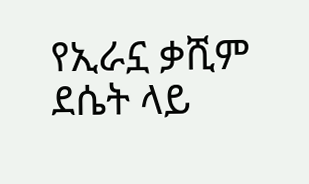የኢራኗ ቃሺም ደሴት ላይ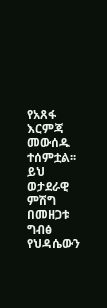የአጸፋ እርምጃ መውሰዱ ተሰምቷል፡፡
ይህ ወታደራዊ ምሽግ በመዘጋቱ ግብፅ የህዳሴውን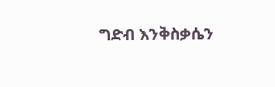ግድብ እንቅስቃሴን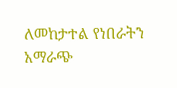ለመከታተል የነበራትን አማራጭ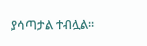ያሳጣታል ተብሏል።